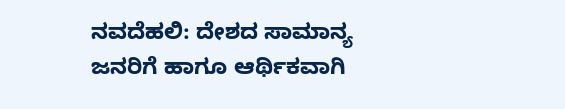ನವದೆಹಲಿ: ದೇಶದ ಸಾಮಾನ್ಯ ಜನರಿಗೆ ಹಾಗೂ ಆರ್ಥಿಕವಾಗಿ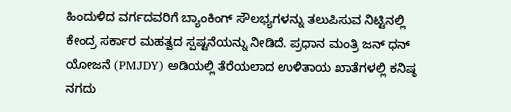ಹಿಂದುಳಿದ ವರ್ಗದವರಿಗೆ ಬ್ಯಾಂಕಿಂಗ್ ಸೌಲಭ್ಯಗಳನ್ನು ತಲುಪಿಸುವ ನಿಟ್ಟಿನಲ್ಲಿ ಕೇಂದ್ರ ಸರ್ಕಾರ ಮಹತ್ವದ ಸ್ಪಷ್ಟನೆಯನ್ನು ನೀಡಿದೆ. ಪ್ರಧಾನ ಮಂತ್ರಿ ಜನ್ ಧನ್ ಯೋಜನೆ (PMJDY) ಅಡಿಯಲ್ಲಿ ತೆರೆಯಲಾದ ಉಳಿತಾಯ ಖಾತೆಗಳಲ್ಲಿ ಕನಿಷ್ಠ ನಗದು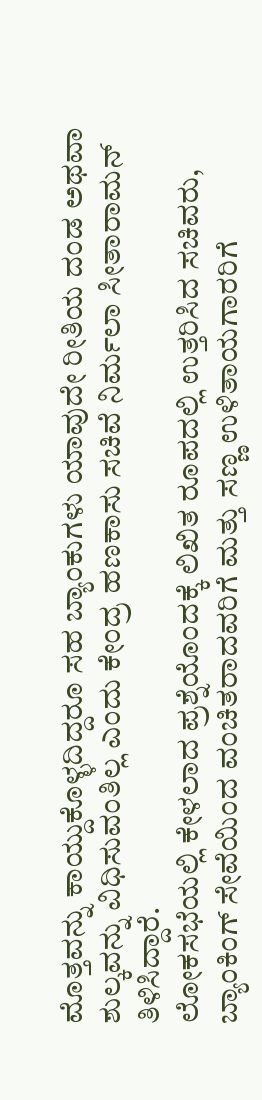ಮೊತ್ತವನ್ನು ಕಾಯ್ದುಕೊಳ್ಳದಿದ್ದರೂ ಸಹ ಬ್ಯಾಂಕುಗಳು ಯಾವುದೇ ರೀತಿಯ ದಂಡ ಅಥವಾ ಶುಲ್ಕವನ್ನು ವಿಧಿಸುವಂತಿಲ್ಲ ಎಂದು ಕೇಂದ್ರ ಹಣಕಾಸು ಸಚಿವೆ ನಿರ್ಮಲಾ ಸೀತಾರಾಮನ್ ತಿಳಿಸಿದ್ದಾರೆ.
ಲೋಕಸಭೆಯಲ್ಲಿ ಕೇಳಲಾದ ಪ್ರಶ್ನೆಯೊಂದಕ್ಕೆ ಲಿಖಿತ ರೂಪದಲ್ಲಿ ಉತ್ತರಿಸಿದ ಸಚಿವರು, ಬ್ಯಾಂಕಿಂಗ್ ಸೇವೆಯಿಂದ ವಂಚಿತರಾದವರಿಗೆ ಮತ್ತು ಸಣ್ಣ ಉಳಿತಾಯಗಾರರಿಗೆ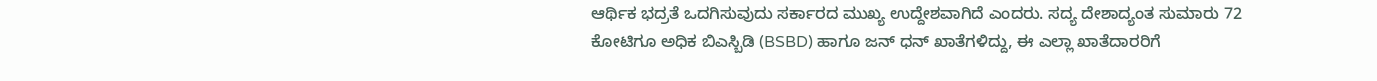ಆರ್ಥಿಕ ಭದ್ರತೆ ಒದಗಿಸುವುದು ಸರ್ಕಾರದ ಮುಖ್ಯ ಉದ್ದೇಶವಾಗಿದೆ ಎಂದರು. ಸದ್ಯ ದೇಶಾದ್ಯಂತ ಸುಮಾರು 72 ಕೋಟಿಗೂ ಅಧಿಕ ಬಿಎಸ್ಬಿಡಿ (BSBD) ಹಾಗೂ ಜನ್ ಧನ್ ಖಾತೆಗಳಿದ್ದು, ಈ ಎಲ್ಲಾ ಖಾತೆದಾರರಿಗೆ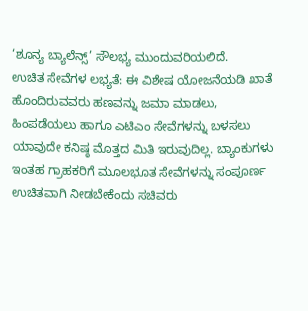‘ಶೂನ್ಯ ಬ್ಯಾಲೆನ್ಸ್’ ಸೌಲಭ್ಯ ಮುಂದುವರಿಯಲಿದೆ.
ಉಚಿತ ಸೇವೆಗಳ ಲಭ್ಯತೆ: ಈ ವಿಶೇಷ ಯೋಜನೆಯಡಿ ಖಾತೆ ಹೊಂದಿರುವವರು ಹಣವನ್ನು ಜಮಾ ಮಾಡಲು, ಹಿಂಪಡೆಯಲು ಹಾಗೂ ಎಟಿಎಂ ಸೇವೆಗಳನ್ನು ಬಳಸಲು ಯಾವುದೇ ಕನಿಷ್ಠ ಮೊತ್ತದ ಮಿತಿ ಇರುವುದಿಲ್ಲ. ಬ್ಯಾಂಕುಗಳು ಇಂತಹ ಗ್ರಾಹಕರಿಗೆ ಮೂಲಭೂತ ಸೇವೆಗಳನ್ನು ಸಂಪೂರ್ಣ ಉಚಿತವಾಗಿ ನೀಡಬೇಕೆಂದು ಸಚಿವರು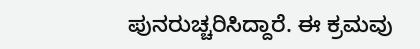ಪುನರುಚ್ಚರಿಸಿದ್ದಾರೆ. ಈ ಕ್ರಮವು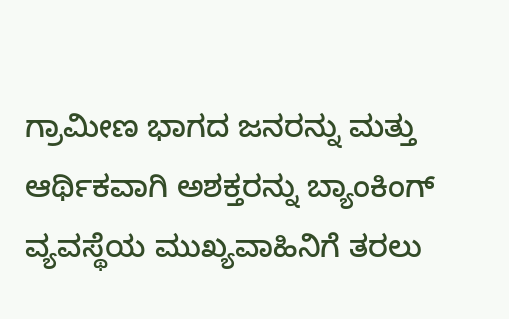ಗ್ರಾಮೀಣ ಭಾಗದ ಜನರನ್ನು ಮತ್ತು ಆರ್ಥಿಕವಾಗಿ ಅಶಕ್ತರನ್ನು ಬ್ಯಾಂಕಿಂಗ್ ವ್ಯವಸ್ಥೆಯ ಮುಖ್ಯವಾಹಿನಿಗೆ ತರಲು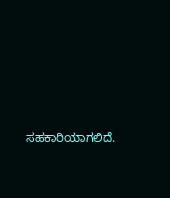ಸಹಕಾರಿಯಾಗಲಿದೆ.